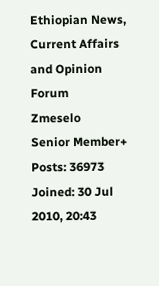Ethiopian News, Current Affairs and Opinion Forum
Zmeselo
Senior Member+
Posts: 36973
Joined: 30 Jul 2010, 20:43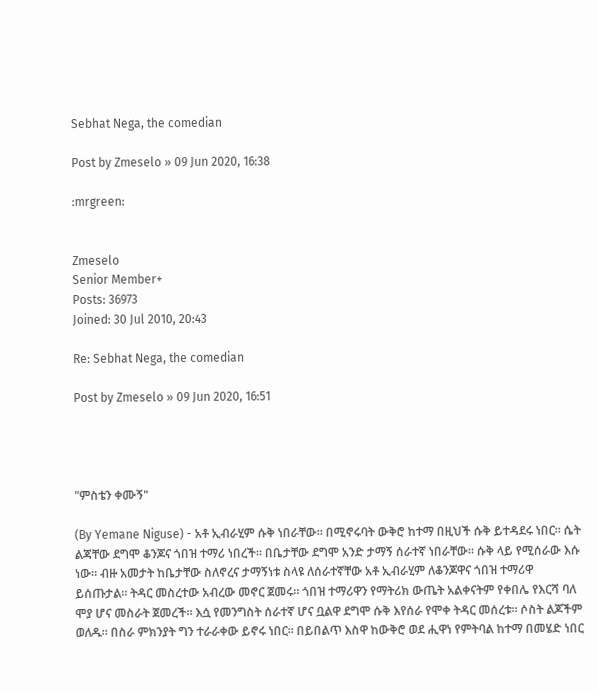Sebhat Nega, the comedian

Post by Zmeselo » 09 Jun 2020, 16:38

:mrgreen:


Zmeselo
Senior Member+
Posts: 36973
Joined: 30 Jul 2010, 20:43

Re: Sebhat Nega, the comedian

Post by Zmeselo » 09 Jun 2020, 16:51




"ምስቴን ቀሙኝ"

(By Yemane Niguse) - አቶ ኢብራሂም ሱቅ ነበራቸው። በሚኖሩባት ውቅሮ ከተማ በዚህች ሱቅ ይተዳደሩ ነበር። ሴት ልጃቸው ደግሞ ቆንጆና ጎበዝ ተማሪ ነበረች። በቤታቸው ደግሞ አንድ ታማኝ ሰራተኛ ነበራቸው። ሱቅ ላይ የሚሰራው እሱ ነው። ብዙ አመታት ከቤታቸው ስለኖረና ታማኝነቱ ስላዩ ለሰራተኛቸው አቶ ኢብራሂም ለቆንጆዋና ጎበዝ ተማሪዋ ይሰጡታል። ትዳር መስረተው አብረው መኖር ጀመሩ። ጎበዝ ተማሪዋን የማትሪክ ውጤት አልቀናትም የቀበሌ የእርሻ ባለ ሞያ ሆና መስራት ጀመረች። እሷ የመንግስት ሰራተኛ ሆና ቧልዋ ደግሞ ሱቅ እየሰራ የሞቀ ትዳር መሰረቱ። ሶስት ልጆችም ወለዱ። በስራ ምክንያት ግን ተራራቀው ይኖሩ ነበር። በይበልጥ እስዋ ከውቅሮ ወደ ሒዋነ የምትባል ከተማ በመሄድ ነበር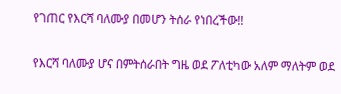የገጠር የእርሻ ባለሙያ በመሆን ትሰራ የነበረችው!!

የእርሻ ባለሙያ ሆና በምትሰራበት ግዜ ወደ ፖለቲካው አለም ማለትም ወደ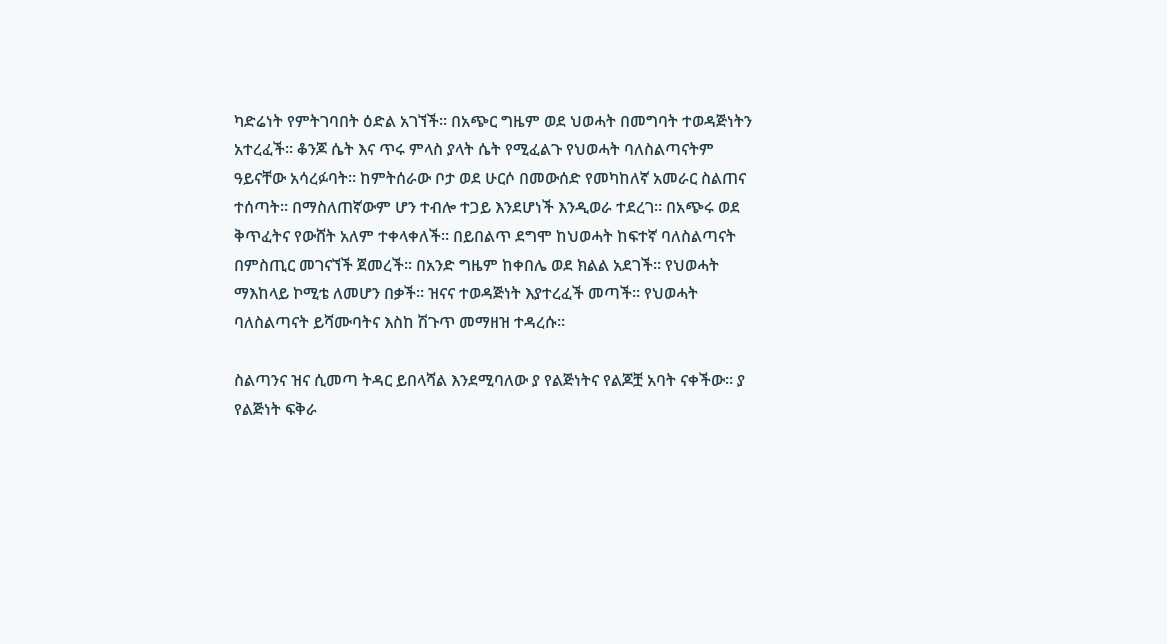ካድሬነት የምትገባበት ዕድል አገኘች። በአጭር ግዜም ወደ ህወሓት በመግባት ተወዳጅነትን አተረፈች። ቆንጆ ሴት እና ጥሩ ምላስ ያላት ሴት የሚፈልጉ የህወሓት ባለስልጣናትም ዓይናቸው አሳረፉባት። ከምትሰራው ቦታ ወደ ሁርሶ በመውሰድ የመካከለኛ አመራር ስልጠና ተሰጣት። በማስለጠኛውም ሆን ተብሎ ተጋይ እንደሆነች እንዲወራ ተደረገ። በአጭሩ ወደ ቅጥፈትና የውሸት አለም ተቀላቀለች። በይበልጥ ደግሞ ከህወሓት ከፍተኛ ባለስልጣናት በምስጢር መገናኘች ጀመረች። በአንድ ግዜም ከቀበሌ ወደ ክልል አደገች። የህወሓት ማእከላይ ኮሚቴ ለመሆን በቃች። ዝናና ተወዳጅነት እያተረፈች መጣች። የህወሓት ባለስልጣናት ይሻሙባትና እስከ ሽጉጥ መማዘዝ ተዳረሱ።

ስልጣንና ዝና ሲመጣ ትዳር ይበላሻል እንደሚባለው ያ የልጅነትና የልጆቿ አባት ናቀችው። ያ የልጅነት ፍቅራ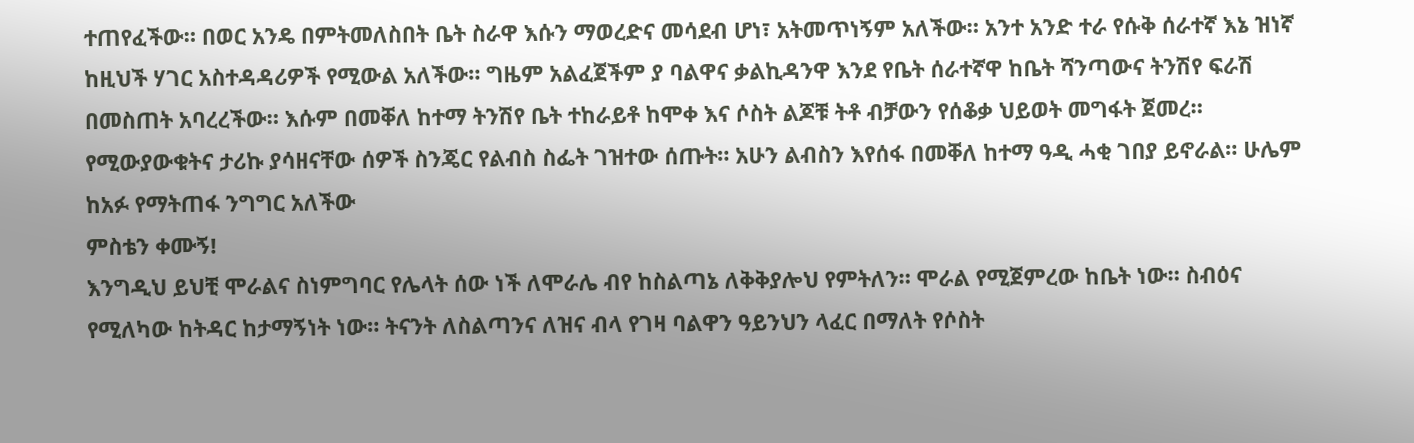ተጠየፈችው። በወር አንዴ በምትመለስበት ቤት ስራዋ እሱን ማወረድና መሳደብ ሆነ፣ አትመጥነኝም አለችው። አንተ አንድ ተራ የሱቅ ሰራተኛ እኔ ዝነኛ ከዚህች ሃገር አስተዳዳሪዎች የሚውል አለችው። ግዜም አልፈጀችም ያ ባልዋና ቃልኪዳንዋ እንደ የቤት ሰራተኛዋ ከቤት ሻንጣውና ትንሽየ ፍራሽ በመስጠት አባረረችው። እሱም በመቐለ ከተማ ትንሽየ ቤት ተከራይቶ ከሞቀ እና ሶስት ልጆቹ ትቶ ብቻውን የሰቆቃ ህይወት መግፋት ጀመረ። የሚውያውቁትና ታሪኩ ያሳዘናቸው ሰዎች ስንጄር የልብስ ስፌት ገዝተው ሰጡት። አሁን ልብስን እየሰፋ በመቐለ ከተማ ዓዲ ሓቂ ገበያ ይኖራል። ሁሌም ከአፉ የማትጠፋ ንግግር አለችው
ምስቴን ቀሙኝ!
እንግዲህ ይህቺ ሞራልና ስነምግባር የሌላት ሰው ነች ለሞራሌ ብየ ከስልጣኔ ለቅቅያሎህ የምትለን። ሞራል የሚጀምረው ከቤት ነው። ስብዕና የሚለካው ከትዳር ከታማኝነት ነው። ትናንት ለስልጣንና ለዝና ብላ የገዛ ባልዋን ዓይንህን ላፈር በማለት የሶስት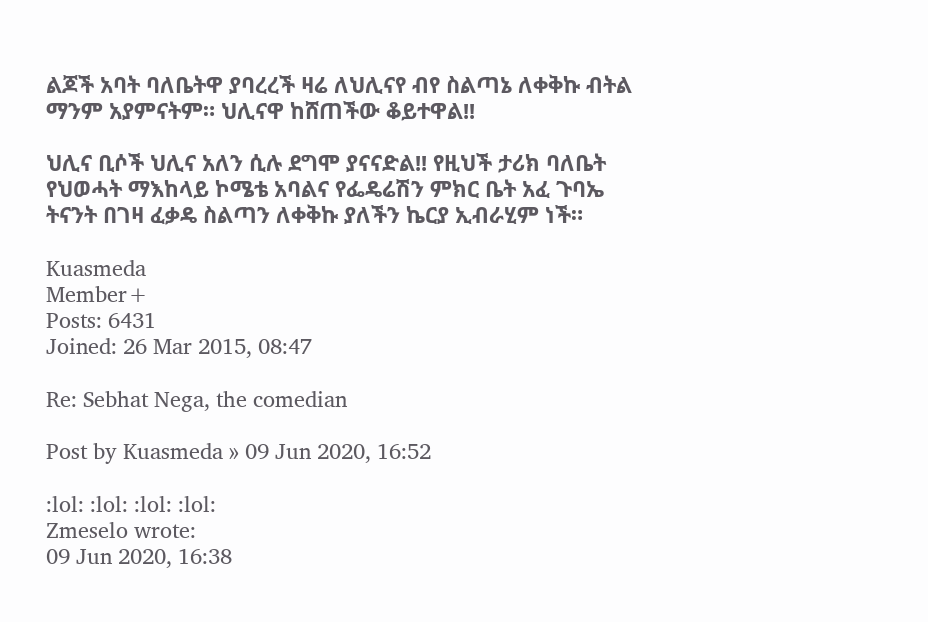ልጆች አባት ባለቤትዋ ያባረረች ዛሬ ለህሊናየ ብየ ስልጣኔ ለቀቅኩ ብትል ማንም አያምናትም። ህሊናዋ ከሸጠችው ቆይተዋል!!

ህሊና ቢሶች ህሊና አለን ሲሉ ደግሞ ያናናድል!! የዚህች ታሪክ ባለቤት የህወሓት ማእከላይ ኮሜቴ አባልና የፌዴሬሽን ምክር ቤት አፈ ጉባኤ ትናንት በገዛ ፈቃዴ ስልጣን ለቀቅኩ ያለችን ኬርያ ኢብራሂም ነች።

Kuasmeda
Member+
Posts: 6431
Joined: 26 Mar 2015, 08:47

Re: Sebhat Nega, the comedian

Post by Kuasmeda » 09 Jun 2020, 16:52

:lol: :lol: :lol: :lol:
Zmeselo wrote:
09 Jun 2020, 16:38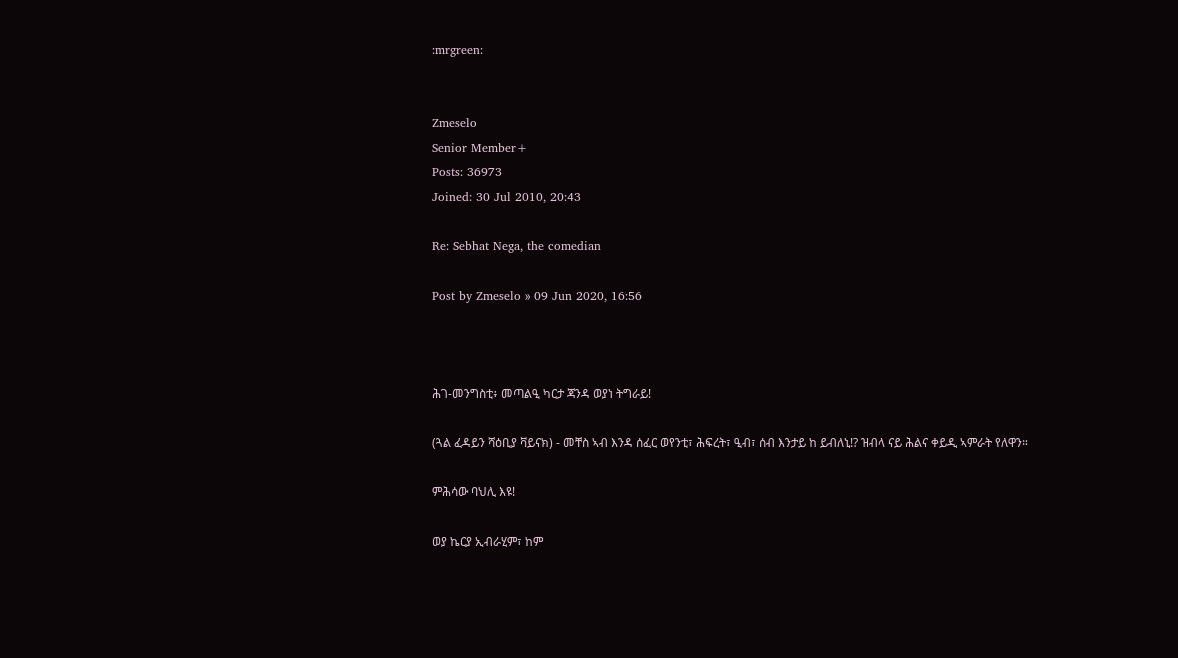:mrgreen:


Zmeselo
Senior Member+
Posts: 36973
Joined: 30 Jul 2010, 20:43

Re: Sebhat Nega, the comedian

Post by Zmeselo » 09 Jun 2020, 16:56



ሕገ-መንግስቲ፥ መጣልዒ ካርታ ጃንዳ ወያነ ትግራይ!

(ጓል ፈዳይን ሻዕቢያ ቫይናክ) - መቸስ ኣብ እንዳ ሰፈር ወየንቲ፣ ሕፍረት፣ ዒብ፣ ሰብ እንታይ ከ ይብለኒ!? ዝብላ ናይ ሕልና ቀይዲ ኣምራት የለዋን።

ምሕሳው ባህሊ እዩ!

ወያ ኬርያ ኢብራሂም፣ ከም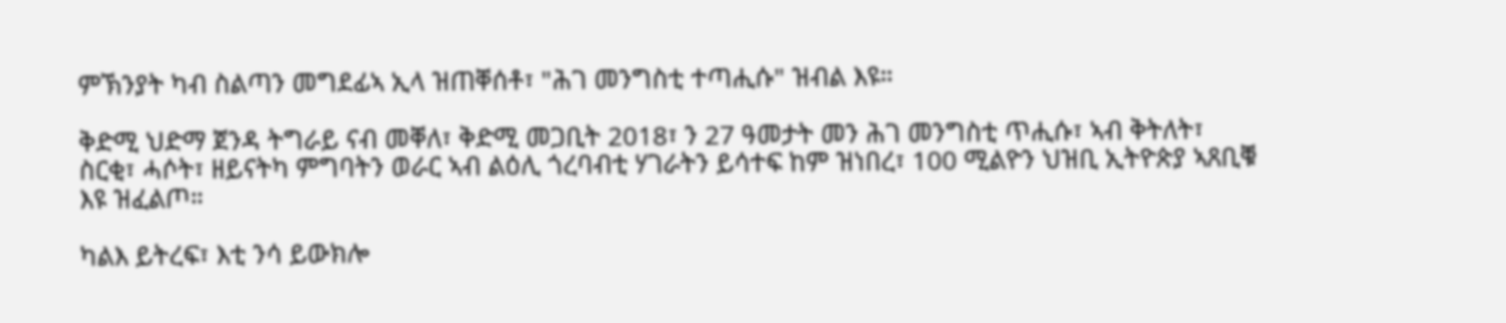ምኽንያት ካብ ስልጣን መግደፊኣ ኢላ ዝጠቐሰቶ፣ "ሕገ መንግስቲ ተጣሒሱ" ዝብል እዩ።

ቅድሚ ህድማ ጀንዳ ትግራይ ናብ መቐለ፣ ቅድሚ መጋቢት 2018፣ ን 27 ዓመታት መን ሕገ መንግስቲ ጥሒሱ፣ ኣብ ቅትለት፣ ስርቂ፣ ሓሶት፣ ዘይናትካ ምግባትን ወራር ኣብ ልዕሊ ጎረባብቲ ሃገራትን ይሳተፍ ከም ዝነበረ፣ 100 ሚልዮን ህዝቢ ኢትዮጵያ ኣጸቢቑ እዩ ዝፈልጦ።

ካልእ ይትረፍ፣ እቲ ንሳ ይውክሎ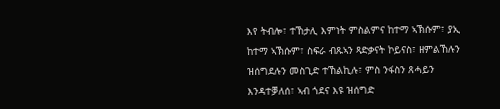እየ ትብሎ፣ ተኸታሊ እምነት ምስልምና ከተማ ኣኽሱም፣ ያኢ ከተማ ኣኽሱም፣ ስፍራ ብጹኣን ጻድቃናት ኮይናስ፣ ዘምልኸሉን ዝሰግደሉን መስጊድ ተኸልኪሉ፣ ምስ ንፋስን ጸሓይን እንዳተቓለሰ፣ ኣብ ጎደና እዩ ዝሰግድ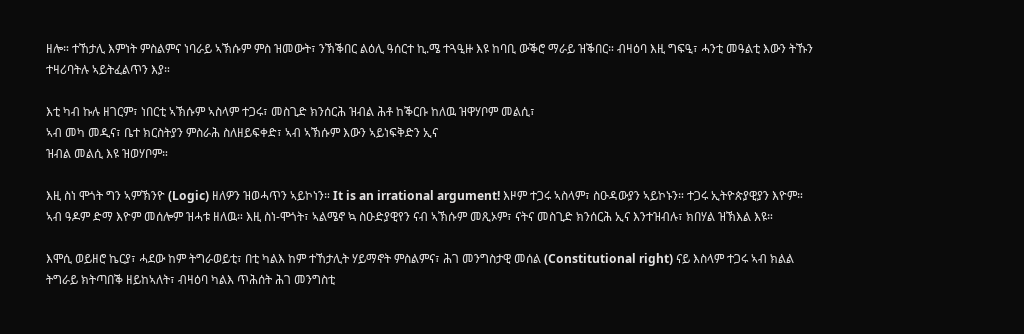ዘሎ። ተኸታሊ እምነት ምስልምና ነባራይ ኣኽሱም ምስ ዝመውት፣ ንኽቕበር ልዕሊ ዓሰርተ ኪ.ሜ ተጓዒዙ እዩ ከባቢ ውቕሮ ማራይ ዝቕበር። ብዛዕባ እዚ ግፍዒ፣ ሓንቲ መዓልቲ እውን ትኹን ተዛሪባትሉ ኣይትፈልጥን እያ።

እቲ ካብ ኩሉ ዘገርም፣ ነበርቲ ኣኽሱም ኣስላም ተጋሩ፣ መስጊድ ክንሰርሕ ዝብል ሕቶ ከቕርቡ ከለዉ ዝዋሃቦም መልሲ፣
ኣብ መካ መዲና፣ ቤተ ክርስትያን ምስራሕ ስለዘይፍቀድ፣ ኣብ ኣኽሱም እውን ኣይነፍቅድን ኢና
ዝብል መልሲ እዩ ዝወሃቦም።

እዚ ስነ ሞጎት ግን ኣምኽንዮ (Logic) ዘለዎን ዝወሓጥን ኣይኮነን። It is an irrational argument! እዞም ተጋሩ ኣስላም፣ ስዑዳውያን ኣይኮኑን። ተጋሩ ኢትዮጵያዊያን እዮም። ኣብ ዓዶም ድማ እዮም መሰሎም ዝሓቱ ዘለዉ። እዚ ስነ-ሞጎት፣ ኣልሜኖ ኳ ስዑድያዊየን ናብ ኣኽሱም መጺኦም፣ ናትና መስጊድ ክንሰርሕ ኢና እንተዝብሉ፣ ክበሃል ዝኽእል እዩ።

እሞሲ ወይዘሮ ኬርያ፣ ሓደው ከም ትግራወይቲ፣ በቲ ካልእ ከም ተኸታሊት ሃይማኖት ምስልምና፣ ሕገ መንግስታዊ መሰል (Constitutional right) ናይ እስላም ተጋሩ ኣብ ክልል ትግራይ ክትጣበቕ ዘይከኣለት፣ ብዛዕባ ካልእ ጥሕሰት ሕገ መንግስቲ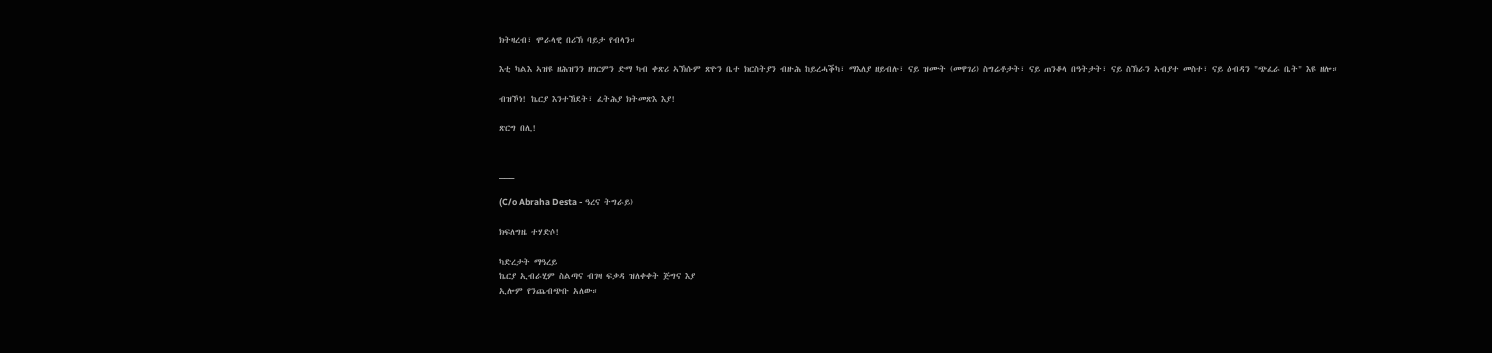ክትዛረብ፣ ሞራላዊ በሪኽ ባይታ የብላን።

እቲ ካልእ ኣዝዩ ዘሕዝንን ዘገርምን ድማ ካብ ቀጽሪ ኣኽሱም ጽዮን ቤተ ክርስትያን ብዙሕ ከይረሓቕካ፣ ማእለያ ዘይብሉ፣ ናይ ዝሙት (መዋገሪ) ስግሬቶታት፣ ናይ ጠንቆላ በዓትታት፣ ናይ ስኽራን ኣብያተ መስተ፣ ናይ ዕብዳን "ጭፈራ ቤት" እዩ ዘሎ።

ብዝኾነ! ኬርያ እንተኸደት፣ ፈትሕያ ክትመጽእ እያ!

ጽርግ በሊ!


___

(C/o Abraha Desta - ዓረና ትግራይ)

ክፍለግዜ ተሃድሶ!

ካድረታት ማዓረይ
ኬርያ ኢብራሂም ስልጣና ብገዛ ፍቃዳ ዝለቀቀት ጅግና እያ
ኢሎም የንጨብጭቡ አለው።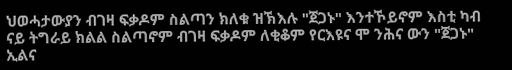ህወሓታውያን ብገዛ ፍቃዶም ስልጣን ክለቁ ዝኽእሉ "ጀጋኑ" እንተኾይኖም እስቲ ካብ ናይ ትግራይ ክልል ስልጣኖም ብገዛ ፍቃዶም ለቂቆም የርእዩና ሞ ንሕና ውን "ጀጋኑ" ኢልና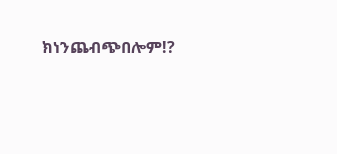ክነንጨብጭበሎም!?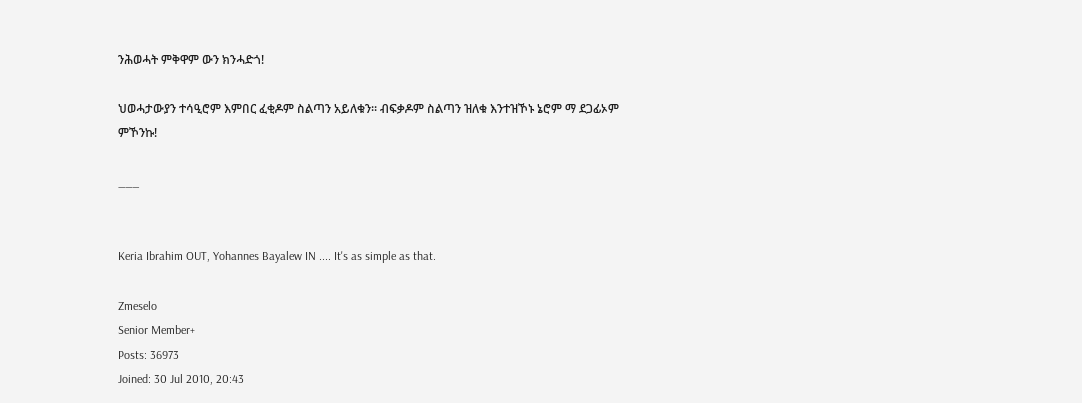ንሕወሓት ምቅዋም ውን ክንሓድጎ!

ህወሓታውያን ተሳዒሮም እምበር ፈቂዶም ስልጣን አይለቁን። ብፍቃዶም ስልጣን ዝለቁ እንተዝኾኑ ኔሮም ማ ደጋፊኦም ምኾንኩ!

___


Keria Ibrahim OUT, Yohannes Bayalew IN .... It's as simple as that.

Zmeselo
Senior Member+
Posts: 36973
Joined: 30 Jul 2010, 20:43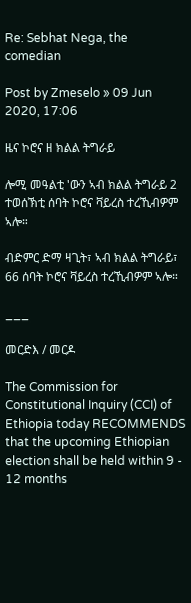Re: Sebhat Nega, the comedian

Post by Zmeselo » 09 Jun 2020, 17:06

ዜና ኮሮና ዘ ክልል ትግራይ

ሎሚ መዓልቲ 'ውን ኣብ ክልል ትግራይ 2 ተወሰኽቲ ሰባት ኮሮና ቫይረስ ተረኺብዎም ኣሎ።

ብድምር ድማ ዛጊት፣ ኣብ ክልል ትግራይ፣ 66 ሰባት ኮሮና ቫይረስ ተረኺብዎም ኣሎ።

___

መርድእ / መርዶ

The Commission for Constitutional Inquiry (CCI) of Ethiopia today RECOMMENDS that the upcoming Ethiopian election shall be held within 9 - 12 months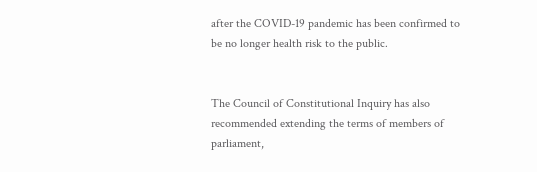after the COVID-19 pandemic has been confirmed to be no longer health risk to the public.


The Council of Constitutional Inquiry has also recommended extending the terms of members of parliament,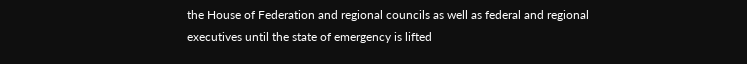the House of Federation and regional councils as well as federal and regional executives until the state of emergency is lifted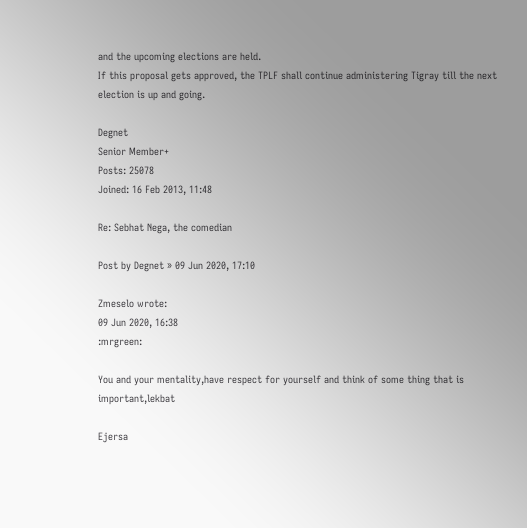and the upcoming elections are held.
If this proposal gets approved, the TPLF shall continue administering Tigray till the next election is up and going.

Degnet
Senior Member+
Posts: 25078
Joined: 16 Feb 2013, 11:48

Re: Sebhat Nega, the comedian

Post by Degnet » 09 Jun 2020, 17:10

Zmeselo wrote:
09 Jun 2020, 16:38
:mrgreen:

You and your mentality,have respect for yourself and think of some thing that is important,lekbat

Ejersa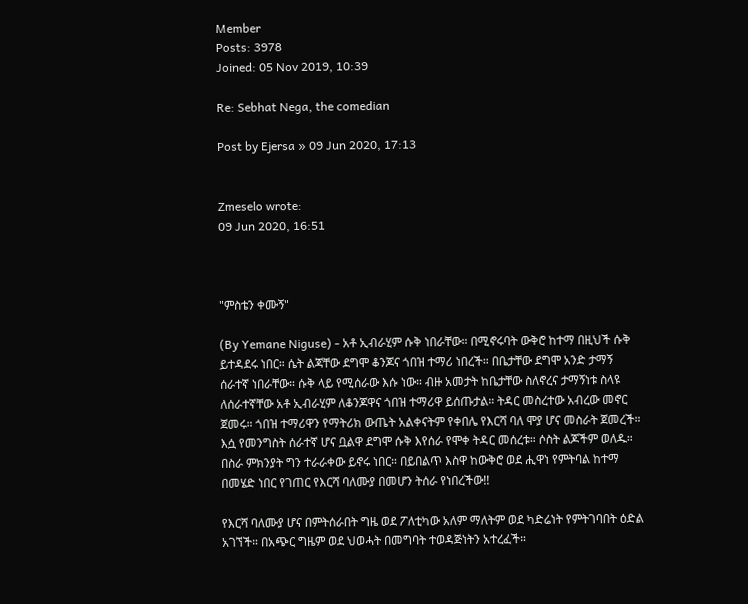Member
Posts: 3978
Joined: 05 Nov 2019, 10:39

Re: Sebhat Nega, the comedian

Post by Ejersa » 09 Jun 2020, 17:13


Zmeselo wrote:
09 Jun 2020, 16:51



"ምስቴን ቀሙኝ"

(By Yemane Niguse) - አቶ ኢብራሂም ሱቅ ነበራቸው። በሚኖሩባት ውቅሮ ከተማ በዚህች ሱቅ ይተዳደሩ ነበር። ሴት ልጃቸው ደግሞ ቆንጆና ጎበዝ ተማሪ ነበረች። በቤታቸው ደግሞ አንድ ታማኝ ሰራተኛ ነበራቸው። ሱቅ ላይ የሚሰራው እሱ ነው። ብዙ አመታት ከቤታቸው ስለኖረና ታማኝነቱ ስላዩ ለሰራተኛቸው አቶ ኢብራሂም ለቆንጆዋና ጎበዝ ተማሪዋ ይሰጡታል። ትዳር መስረተው አብረው መኖር ጀመሩ። ጎበዝ ተማሪዋን የማትሪክ ውጤት አልቀናትም የቀበሌ የእርሻ ባለ ሞያ ሆና መስራት ጀመረች። እሷ የመንግስት ሰራተኛ ሆና ቧልዋ ደግሞ ሱቅ እየሰራ የሞቀ ትዳር መሰረቱ። ሶስት ልጆችም ወለዱ። በስራ ምክንያት ግን ተራራቀው ይኖሩ ነበር። በይበልጥ እስዋ ከውቅሮ ወደ ሒዋነ የምትባል ከተማ በመሄድ ነበር የገጠር የእርሻ ባለሙያ በመሆን ትሰራ የነበረችው!!

የእርሻ ባለሙያ ሆና በምትሰራበት ግዜ ወደ ፖለቲካው አለም ማለትም ወደ ካድሬነት የምትገባበት ዕድል አገኘች። በአጭር ግዜም ወደ ህወሓት በመግባት ተወዳጅነትን አተረፈች።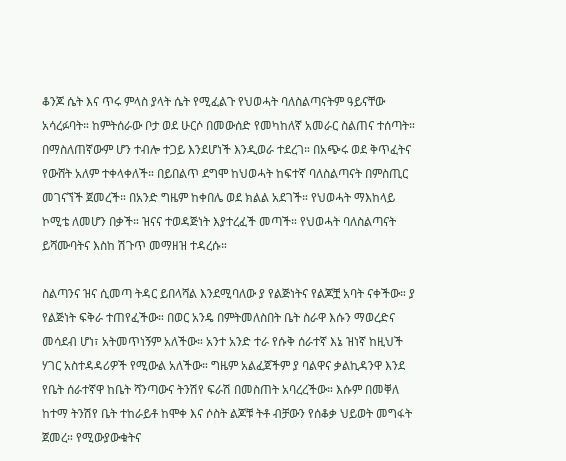ቆንጆ ሴት እና ጥሩ ምላስ ያላት ሴት የሚፈልጉ የህወሓት ባለስልጣናትም ዓይናቸው አሳረፉባት። ከምትሰራው ቦታ ወደ ሁርሶ በመውሰድ የመካከለኛ አመራር ስልጠና ተሰጣት። በማስለጠኛውም ሆን ተብሎ ተጋይ እንደሆነች እንዲወራ ተደረገ። በአጭሩ ወደ ቅጥፈትና የውሸት አለም ተቀላቀለች። በይበልጥ ደግሞ ከህወሓት ከፍተኛ ባለስልጣናት በምስጢር መገናኘች ጀመረች። በአንድ ግዜም ከቀበሌ ወደ ክልል አደገች። የህወሓት ማእከላይ ኮሚቴ ለመሆን በቃች። ዝናና ተወዳጅነት እያተረፈች መጣች። የህወሓት ባለስልጣናት ይሻሙባትና እስከ ሽጉጥ መማዘዝ ተዳረሱ።

ስልጣንና ዝና ሲመጣ ትዳር ይበላሻል እንደሚባለው ያ የልጅነትና የልጆቿ አባት ናቀችው። ያ የልጅነት ፍቅራ ተጠየፈችው። በወር አንዴ በምትመለስበት ቤት ስራዋ እሱን ማወረድና መሳደብ ሆነ፣ አትመጥነኝም አለችው። አንተ አንድ ተራ የሱቅ ሰራተኛ እኔ ዝነኛ ከዚህች ሃገር አስተዳዳሪዎች የሚውል አለችው። ግዜም አልፈጀችም ያ ባልዋና ቃልኪዳንዋ እንደ የቤት ሰራተኛዋ ከቤት ሻንጣውና ትንሽየ ፍራሽ በመስጠት አባረረችው። እሱም በመቐለ ከተማ ትንሽየ ቤት ተከራይቶ ከሞቀ እና ሶስት ልጆቹ ትቶ ብቻውን የሰቆቃ ህይወት መግፋት ጀመረ። የሚውያውቁትና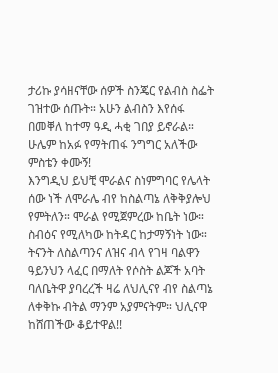ታሪኩ ያሳዘናቸው ሰዎች ስንጄር የልብስ ስፌት ገዝተው ሰጡት። አሁን ልብስን እየሰፋ በመቐለ ከተማ ዓዲ ሓቂ ገበያ ይኖራል። ሁሌም ከአፉ የማትጠፋ ንግግር አለችው
ምስቴን ቀሙኝ!
እንግዲህ ይህቺ ሞራልና ስነምግባር የሌላት ሰው ነች ለሞራሌ ብየ ከስልጣኔ ለቅቅያሎህ የምትለን። ሞራል የሚጀምረው ከቤት ነው። ስብዕና የሚለካው ከትዳር ከታማኝነት ነው። ትናንት ለስልጣንና ለዝና ብላ የገዛ ባልዋን ዓይንህን ላፈር በማለት የሶስት ልጆች አባት ባለቤትዋ ያባረረች ዛሬ ለህሊናየ ብየ ስልጣኔ ለቀቅኩ ብትል ማንም አያምናትም። ህሊናዋ ከሸጠችው ቆይተዋል!!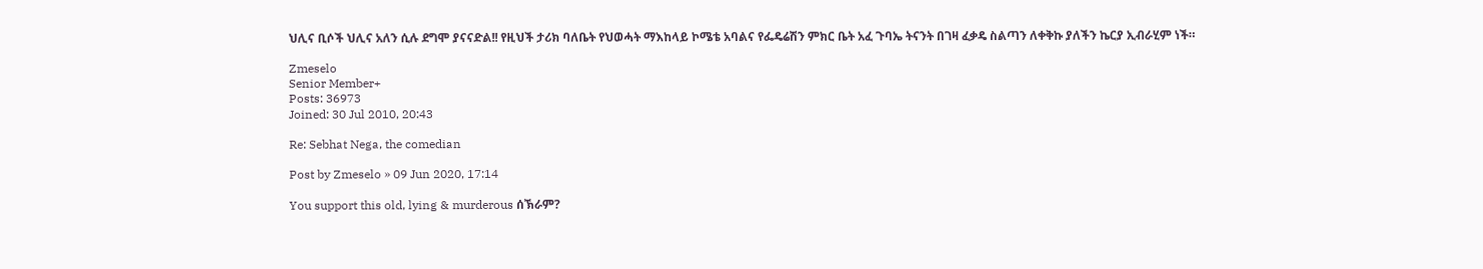ህሊና ቢሶች ህሊና አለን ሲሉ ደግሞ ያናናድል!! የዚህች ታሪክ ባለቤት የህወሓት ማእከላይ ኮሜቴ አባልና የፌዴሬሽን ምክር ቤት አፈ ጉባኤ ትናንት በገዛ ፈቃዴ ስልጣን ለቀቅኩ ያለችን ኬርያ ኢብራሂም ነች።

Zmeselo
Senior Member+
Posts: 36973
Joined: 30 Jul 2010, 20:43

Re: Sebhat Nega, the comedian

Post by Zmeselo » 09 Jun 2020, 17:14

You support this old, lying & murderous ሰኽራም?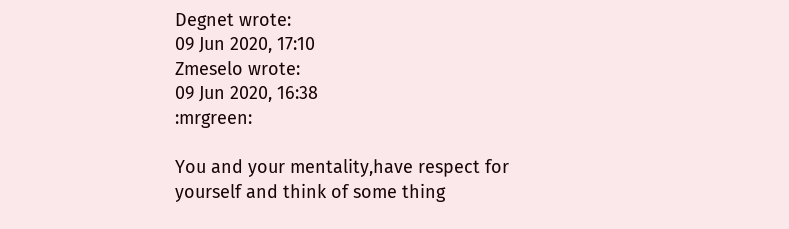Degnet wrote:
09 Jun 2020, 17:10
Zmeselo wrote:
09 Jun 2020, 16:38
:mrgreen:

You and your mentality,have respect for yourself and think of some thing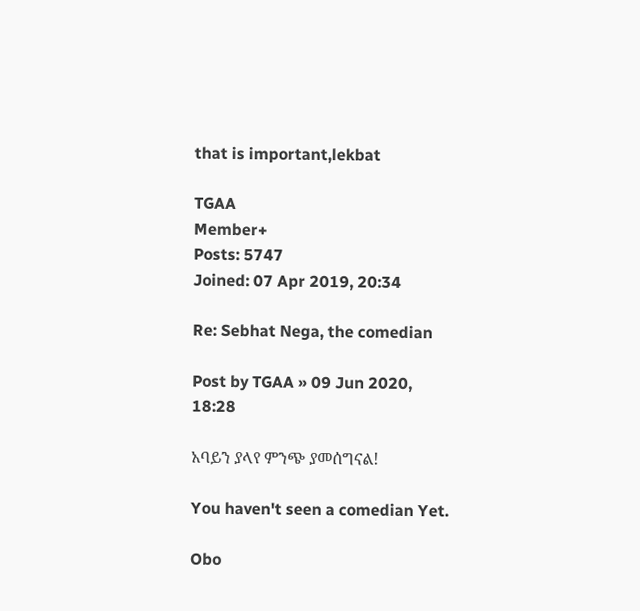that is important,lekbat

TGAA
Member+
Posts: 5747
Joined: 07 Apr 2019, 20:34

Re: Sebhat Nega, the comedian

Post by TGAA » 09 Jun 2020, 18:28

አባይን ያላየ ምንጭ ያመሰግናል!

You haven't seen a comedian Yet.

Obo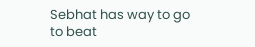Sebhat has way to go to beat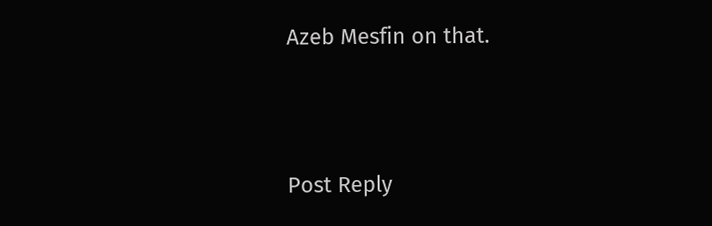Azeb Mesfin on that.




Post Reply